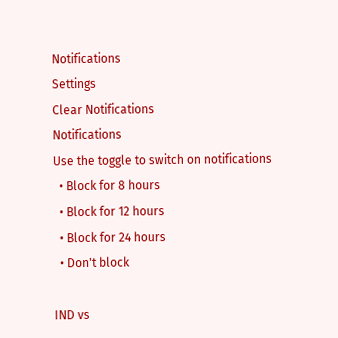Notifications
Settings
Clear Notifications
Notifications
Use the toggle to switch on notifications
  • Block for 8 hours
  • Block for 12 hours
  • Block for 24 hours
  • Don't block

IND vs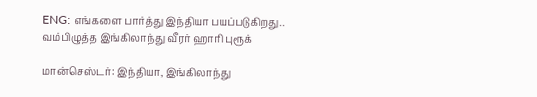ENG: எங்களை பார்த்து இந்தியா பயப்படுகிறது.. வம்பிழுத்த இங்கிலாந்து வீரர் ஹாரி புரூக்

மான்செஸ்டர்: இந்தியா, இங்கிலாந்து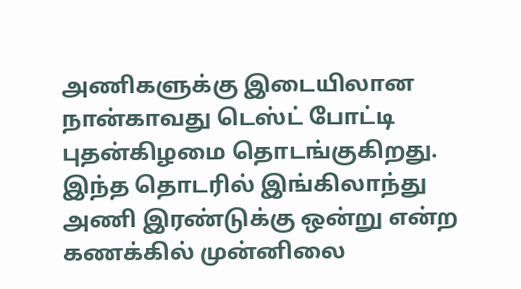அணிகளுக்கு இடையிலான நான்காவது டெஸ்ட் போட்டி புதன்கிழமை தொடங்குகிறது. இந்த தொடரில் இங்கிலாந்து அணி இரண்டுக்கு ஒன்று என்ற கணக்கில் முன்னிலை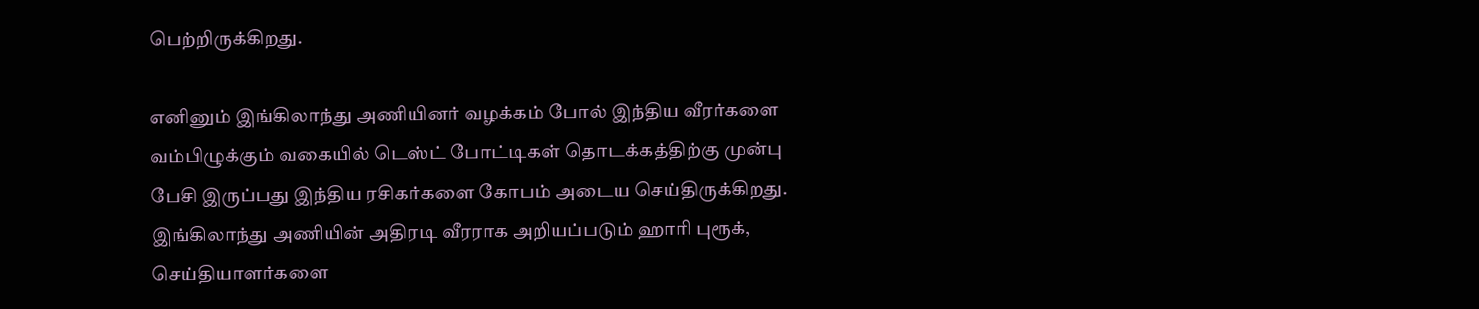பெற்றிருக்கிறது.

எனினும் இங்கிலாந்து அணியினர் வழக்கம் போல் இந்திய வீரர்களை வம்பிழுக்கும் வகையில் டெஸ்ட் போட்டிகள் தொடக்கத்திற்கு முன்பு பேசி இருப்பது இந்திய ரசிகர்களை கோபம் அடைய செய்திருக்கிறது. இங்கிலாந்து அணியின் அதிரடி வீரராக அறியப்படும் ஹாரி புரூக், செய்தியாளர்களை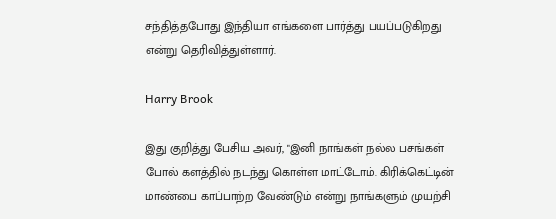சந்தித்தபோது இந்தியா எங்களை பார்த்து பயப்படுகிறது என்று தெரிவித்துள்ளார்.

Harry Brook

இது குறித்து பேசிய அவர், "இனி நாங்கள் நல்ல பசங்கள் போல் களத்தில் நடந்து கொள்ள மாட்டோம். கிரிக்கெட்டின் மாண்பை காப்பாற்ற வேண்டும் என்று நாங்களும் முயற்சி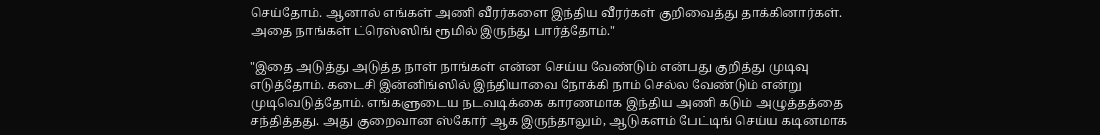செய்தோம். ஆனால் எங்கள் அணி வீரர்களை இந்திய வீரர்கள் குறிவைத்து தாக்கினார்கள். அதை நாங்கள் ட்ரெஸ்ஸிங் ரூமில் இருந்து பார்த்தோம்."

"இதை அடுத்து அடுத்த நாள் நாங்கள் என்ன செய்ய வேண்டும் என்பது குறித்து முடிவு எடுத்தோம். கடைசி இன்னிங்ஸில் இந்தியாவை நோக்கி நாம் செல்ல வேண்டும் என்று முடிவெடுத்தோம். எங்களுடைய நடவடிக்கை காரணமாக இந்திய அணி கடும் அழுத்தத்தை சந்தித்தது. அது குறைவான ஸ்கோர் ஆக இருந்தாலும், ஆடுகளம் பேட்டிங் செய்ய கடினமாக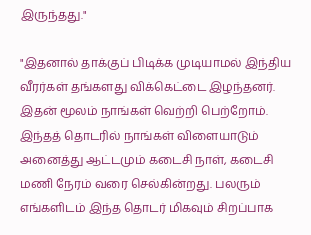இருந்தது."

"இதனால் தாக்குப் பிடிக்க முடியாமல் இந்திய வீரர்கள் தங்களது விக்கெட்டை இழந்தனர். இதன் மூலம் நாங்கள் வெற்றி பெற்றோம். இந்தத் தொடரில் நாங்கள் விளையாடும் அனைத்து ஆட்டமும் கடைசி நாள், கடைசி மணி நேரம் வரை செல்கின்றது. பலரும் எங்களிடம் இந்த தொடர் மிகவும் சிறப்பாக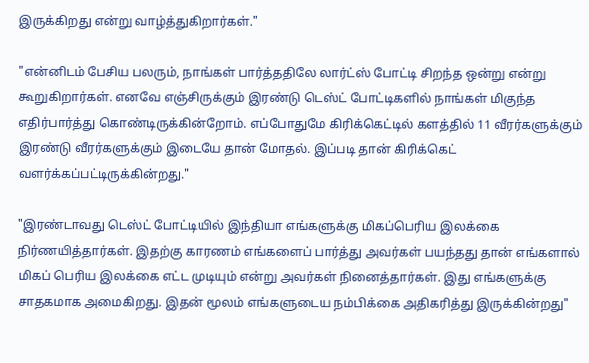இருக்கிறது என்று வாழ்த்துகிறார்கள்."

"என்னிடம் பேசிய பலரும், நாங்கள் பார்த்ததிலே லார்ட்ஸ் போட்டி சிறந்த ஒன்று என்று கூறுகிறார்கள். எனவே எஞ்சிருக்கும் இரண்டு டெஸ்ட் போட்டிகளில் நாங்கள் மிகுந்த எதிர்பார்த்து கொண்டிருக்கின்றோம். எப்போதுமே கிரிக்கெட்டில் களத்தில் 11 வீரர்களுக்கும் இரண்டு வீரர்களுக்கும் இடையே தான் மோதல். இப்படி தான் கிரிக்கெட் வளர்க்கப்பட்டிருக்கின்றது."

"இரண்டாவது டெஸ்ட் போட்டியில் இந்தியா எங்களுக்கு மிகப்பெரிய இலக்கை நிர்ணயித்தார்கள். இதற்கு காரணம் எங்களைப் பார்த்து அவர்கள் பயந்தது தான் எங்களால் மிகப் பெரிய இலக்கை எட்ட முடியும் என்று அவர்கள் நினைத்தார்கள். இது எங்களுக்கு சாதகமாக அமைகிறது. இதன் மூலம் எங்களுடைய நம்பிக்கை அதிகரித்து இருக்கின்றது"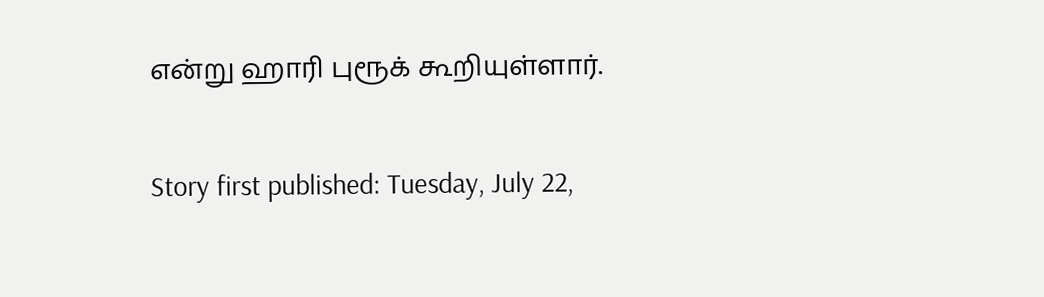என்று ஹாரி புரூக் கூறியுள்ளார்.

Story first published: Tuesday, July 22,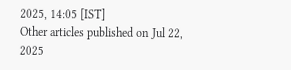2025, 14:05 [IST]
Other articles published on Jul 22, 2025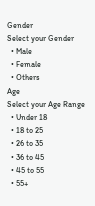Gender
Select your Gender
  • Male
  • Female
  • Others
Age
Select your Age Range
  • Under 18
  • 18 to 25
  • 26 to 35
  • 36 to 45
  • 45 to 55
  • 55+